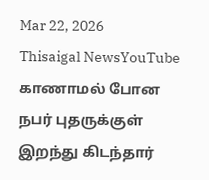Mar 22, 2026
Thisaigal NewsYouTube
காணாமல் போன நபர் புதருக்குள் இறந்து கிடந்தார்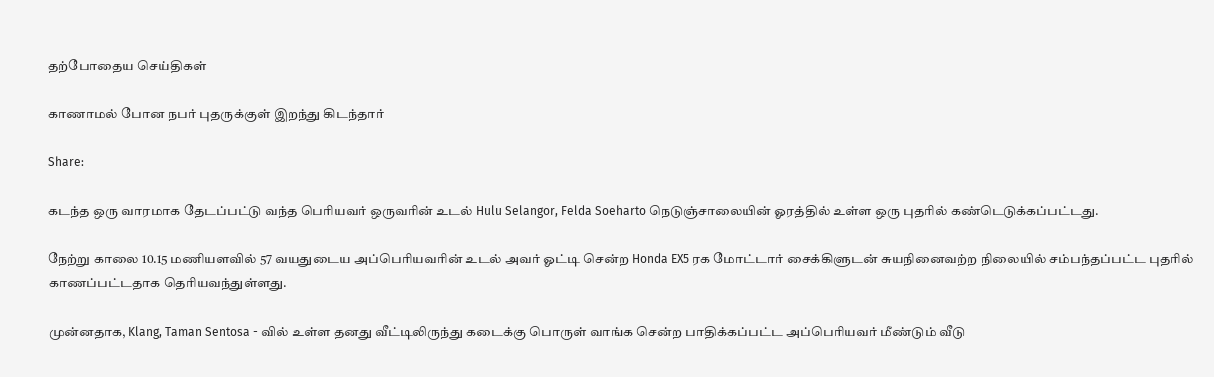தற்போதைய செய்திகள்

காணாமல் போன நபர் புதருக்குள் இறந்து கிடந்தார்

Share:

கடந்த ஒரு வாரமாக தேடப்பட்டு வந்த பெரியவர் ஒருவரின் உடல் Hulu Selangor, Felda Soeharto நெடுஞ்சாலையின் ஓரத்தில் உள்ள ஒரு புதரில் கண்டெடுக்கப்பட்டது.

நேற்று காலை 10.15 மணியளவில் 57 வயதுடைய அப்பெரியவரின் உடல் அவர் ஓட்டி சென்ற Honda EX5 ரக மோட்டார் சைக்கிளுடன் சுயநினைவற்ற நிலையில் சம்பந்தப்பட்ட புதரில் காணப்பட்டதாக தெரியவந்துள்ளது.

முன்னதாக, Klang, Taman Sentosa - வில் உள்ள தனது வீட்டிலிருந்து கடைக்கு பொருள் வாங்க சென்ற பாதிக்கப்பட்ட அப்பெரியவர் மீண்டும் வீடு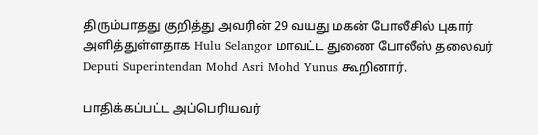திரும்பாதது குறித்து அவரின் 29 வயது மகன் போலீசில் புகார் அளித்துள்ளதாக Hulu Selangor மாவட்ட துணை போலீஸ் தலைவர் Deputi Superintendan Mohd Asri Mohd Yunus கூறினார்.

பாதிக்கப்பட்ட அப்பெரியவர்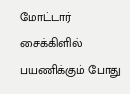மோட்டார் சைக்கிளில் பயணிக்கும் போது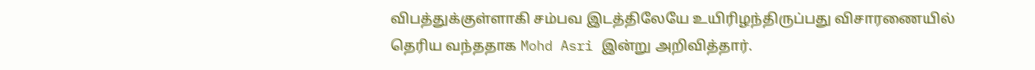விபத்துக்குள்ளாகி சம்பவ இடத்திலேயே உயிரிழந்திருப்பது விசாரணையில் தெரிய வந்ததாக Mohd Asri இன்று அறிவித்தார்.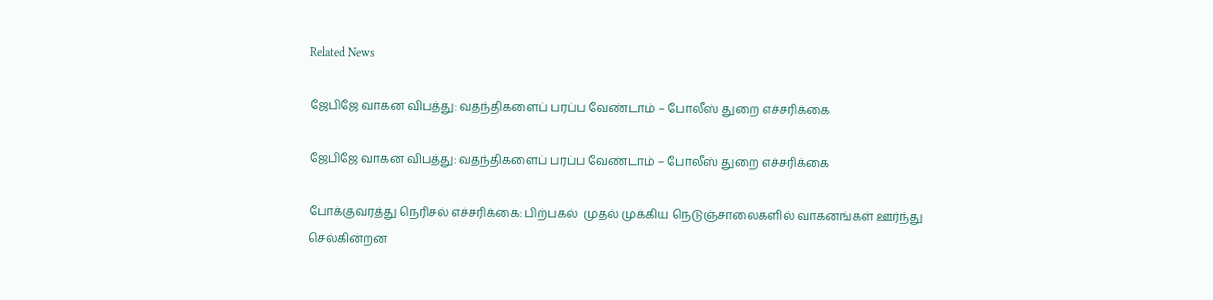Related News

ஜேபிஜே வாகன விபத்து: வதந்திகளைப் பரப்ப வேண்டாம் – போலீஸ் துறை எச்சரிக்கை

ஜேபிஜே வாகன விபத்து: வதந்திகளைப் பரப்ப வேண்டாம் – போலீஸ் துறை எச்சரிக்கை

போக்குவரத்து நெரிசல் எச்சரிக்கை: பிற்பகல்  முதல் முக்கிய நெடுஞ்சாலைகளில் வாகனங்கள் ஊர்ந்து செல்கின்றன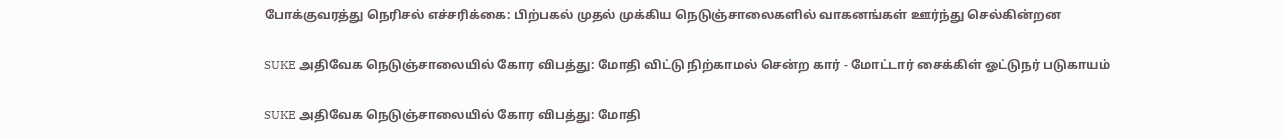போக்குவரத்து நெரிசல் எச்சரிக்கை: பிற்பகல் முதல் முக்கிய நெடுஞ்சாலைகளில் வாகனங்கள் ஊர்ந்து செல்கின்றன

SUKE அதிவேக நெடுஞ்சாலையில் கோர விபத்து: மோதி விட்டு நிற்காமல் சென்ற கார் - மோட்டார் சைக்கிள் ஓட்டுநர் படுகாயம்

SUKE அதிவேக நெடுஞ்சாலையில் கோர விபத்து: மோதி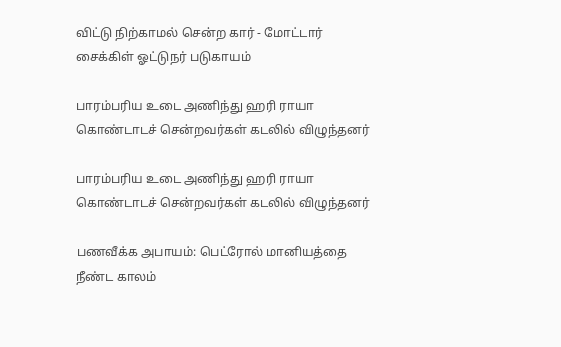விட்டு நிற்காமல் சென்ற கார் - மோட்டார் சைக்கிள் ஓட்டுநர் படுகாயம்

பாரம்பரிய உடை அணிந்து ஹரி ராயா கொண்டாடச் சென்றவர்கள் கடலில் விழுந்தனர்

பாரம்பரிய உடை அணிந்து ஹரி ராயா கொண்டாடச் சென்றவர்கள் கடலில் விழுந்தனர்

பணவீக்க அபாயம்: பெட்ரோல் மானியத்தை நீண்ட காலம்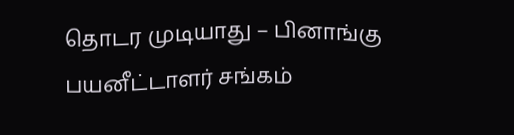தொடர முடியாது – பினாங்கு பயனீட்டாளர் சங்கம்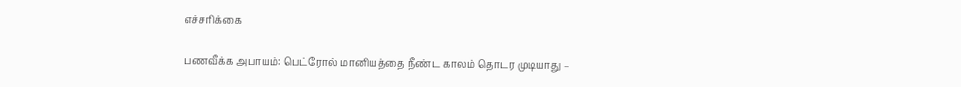எச்சரிக்கை

பணவீக்க அபாயம்: பெட்ரோல் மானியத்தை நீண்ட காலம் தொடர முடியாது –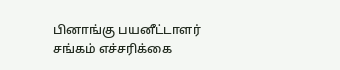பினாங்கு பயனீட்டாளர் சங்கம் எச்சரிக்கை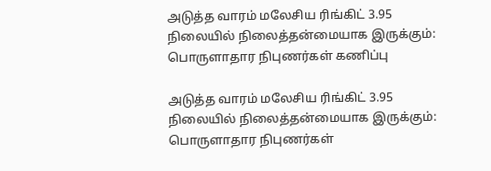அடுத்த வாரம் மலேசிய ரிங்கிட் 3.95 நிலையில் நிலைத்தன்மையாக இருக்கும்: பொருளாதார நிபுணர்கள் கணிப்பு

அடுத்த வாரம் மலேசிய ரிங்கிட் 3.95 நிலையில் நிலைத்தன்மையாக இருக்கும்: பொருளாதார நிபுணர்கள்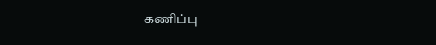கணிப்பு